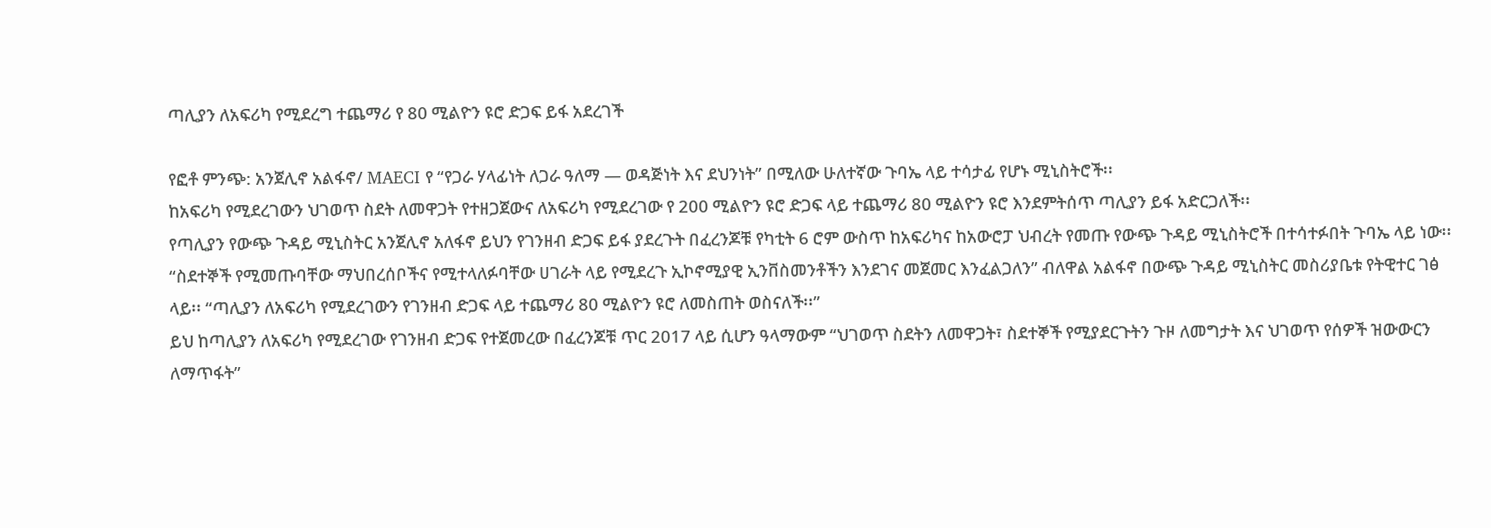ጣሊያን ለአፍሪካ የሚደረግ ተጨማሪ የ 80 ሚልዮን ዩሮ ድጋፍ ይፋ አደረገች

የፎቶ ምንጭ: አንጀሊኖ አልፋኖ/ MAECI የ “የጋራ ሃላፊነት ለጋራ ዓለማ — ወዳጅነት እና ደህንነት” በሚለው ሁለተኛው ጉባኤ ላይ ተሳታፊ የሆኑ ሚኒስትሮች፡፡
ከአፍሪካ የሚደረገውን ህገወጥ ስደት ለመዋጋት የተዘጋጀውና ለአፍሪካ የሚደረገው የ 200 ሚልዮን ዩሮ ድጋፍ ላይ ተጨማሪ 80 ሚልዮን ዩሮ እንደምትሰጥ ጣሊያን ይፋ አድርጋለች፡፡
የጣሊያን የውጭ ጉዳይ ሚኒስትር አንጀሊኖ አለፋኖ ይህን የገንዘብ ድጋፍ ይፋ ያደረጉት በፈረንጆቹ የካቲት 6 ሮም ውስጥ ከአፍሪካና ከአውሮፓ ህብረት የመጡ የውጭ ጉዳይ ሚኒስትሮች በተሳተፉበት ጉባኤ ላይ ነው፡፡
“ስደተኞች የሚመጡባቸው ማህበረሰቦችና የሚተላለፉባቸው ሀገራት ላይ የሚደረጉ ኢኮኖሚያዊ ኢንቨስመንቶችን እንደገና መጀመር እንፈልጋለን” ብለዋል አልፋኖ በውጭ ጉዳይ ሚኒስትር መስሪያቤቱ የትዊተር ገፅ ላይ፡፡ “ጣሊያን ለአፍሪካ የሚደረገውን የገንዘብ ድጋፍ ላይ ተጨማሪ 80 ሚልዮን ዩሮ ለመስጠት ወስናለች፡፡”
ይህ ከጣሊያን ለአፍሪካ የሚደረገው የገንዘብ ድጋፍ የተጀመረው በፈረንጆቹ ጥር 2017 ላይ ሲሆን ዓላማውም “ህገወጥ ስደትን ለመዋጋት፣ ስደተኞች የሚያደርጉትን ጉዞ ለመግታት እና ህገወጥ የሰዎች ዝውውርን ለማጥፋት”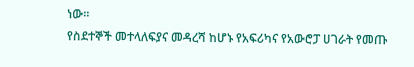ነው፡፡
የስደተኞች መተላለፍያና መዳረሻ ከሆኑ የአፍሪካና የአውሮፓ ሀገራት የመጡ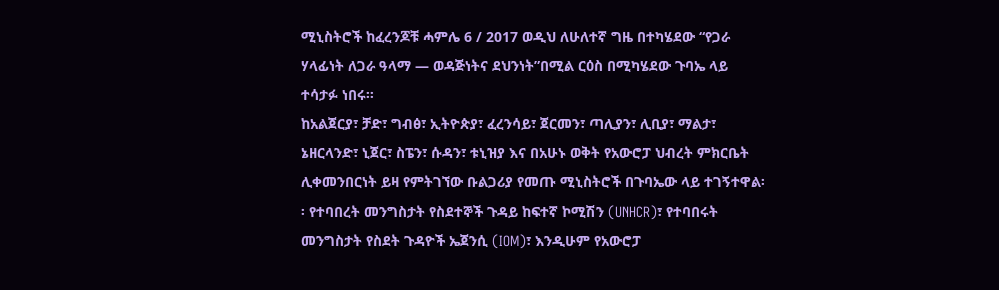ሚኒስትሮች ከፈረንጆቹ ሓምሌ 6 / 2017 ወዲህ ለሁለተኛ ግዜ በተካሄደው “የጋራ ሃላፊነት ለጋራ ዓላማ — ወዳጅነትና ደህንነት”በሚል ርዕስ በሚካሄደው ጉባኤ ላይ ተሳታፉ ነበሩ፡፡
ከአልጀርያ፣ ቻድ፣ ግብፅ፣ ኢትዮጵያ፣ ፈረንሳይ፣ ጀርመን፣ ጣሊያን፣ ሊቢያ፣ ማልታ፣ ኔዘርላንድ፣ ኒጀር፣ ስፔን፣ ሱዳን፣ ቱኒዝያ እና በአሁኑ ወቅት የአውሮፓ ህብረት ምክርቤት ሊቀመንበርነት ይዛ የምትገኘው ቡልጋሪያ የመጡ ሚኒስትሮች በጉባኤው ላይ ተገኝተዋል፡፡ የተባበረት መንግስታት የስደተኞች ጉዳይ ከፍተኛ ኮሚሽን (UNHCR)፣ የተባበሩት መንግስታት የስደት ጉዳዮች ኤጀንሲ (IOM)፣ እንዲሁም የአውሮፓ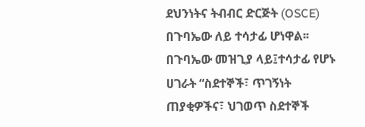ደህንነትና ትብብር ድርጅት (OSCE) በጉባኤው ለይ ተሳታፊ ሆነዋል፡፡
በጉባኤው መዝጊያ ላይ፤ተሳታፊ የሆኑ ሀገራት “ስደተኞች፣ ጥገኝነት ጠያቂዎችና፣ ህገወጥ ስደተኞች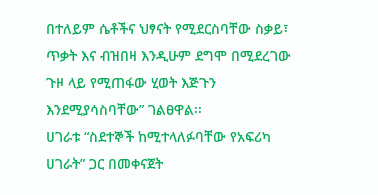በተለይም ሴቶችና ህፃናት የሚደርስባቸው ስቃይ፣ ጥቃት እና ብዝበዛ እንዲሁም ደግሞ በሚደረገው ጉዞ ላይ የሚጠፋው ሂወት እጅጉን እንደሚያሳስባቸው” ገልፀዋል፡፡
ሀገራቱ “ስደተኞች ከሚተላለፉባቸው የአፍሪካ ሀገራት” ጋር በመቀናጀት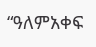“ዓለምአቀፍ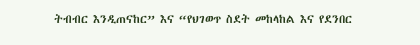ትብብር እንዲጠናከር” እና “የህገወጥ ስደት መከላከል እና የደንበር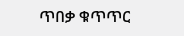ጥበቃ ቁጥጥር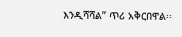እንዲሻሻል” ጥሪ አቅርበዋል፡፡